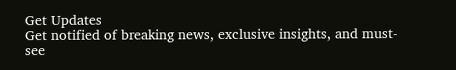Get Updates
Get notified of breaking news, exclusive insights, and must-see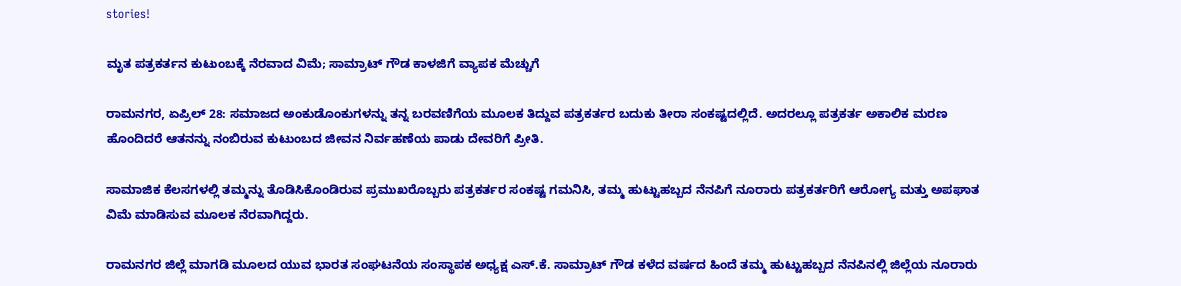stories!

ಮೃತ ಪತ್ರಕರ್ತನ ಕುಟುಂಬಕ್ಕೆ ನೆರವಾದ ವಿಮೆ; ಸಾಮ್ರಾಟ್ ಗೌಡ ಕಾಳಜಿಗೆ ವ್ಯಾಪಕ ಮೆಚ್ಚುಗೆ

ರಾಮನಗರ, ಏಪ್ರಿಲ್ 28: ಸಮಾಜದ ಅಂಕುಡೊಂಕುಗಳನ್ನು ತನ್ನ ಬರವಣಿಗೆಯ ಮೂಲಕ ತಿದ್ದುವ ಪತ್ರಕರ್ತರ ಬದುಕು ತೀರಾ ಸಂಕಷ್ಟದಲ್ಲಿದೆ. ಅದರಲ್ಲೂ ಪತ್ರಕರ್ತ ಅಕಾಲಿಕ ಮರಣ ಹೊಂದಿದರೆ ಆತನನ್ನು ನಂಬಿರುವ ಕುಟುಂಬದ ಜೀವನ ನಿರ್ವಹಣೆಯ ಪಾಡು ದೇವರಿಗೆ ಪ್ರೀತಿ.

ಸಾಮಾಜಿಕ ಕೆಲಸಗಳಲ್ಲಿ ತಮ್ಮನ್ನು ತೊಡಿಸಿಕೊಂಡಿರುವ ಪ್ರಮುಖರೊಬ್ಬರು ಪತ್ರಕರ್ತರ ಸಂಕಷ್ಟ ಗಮನಿಸಿ, ತಮ್ಮ ಹುಟ್ಟುಹಬ್ಬದ ನೆನಪಿಗೆ ನೂರಾರು ಪತ್ರಕರ್ತರಿಗೆ ಆರೋಗ್ಯ ಮತ್ತು ಅಪಘಾತ ವಿಮೆ ಮಾಡಿಸುವ ಮೂಲಕ ನೆರವಾಗಿದ್ದರು.

ರಾಮನಗರ ಜಿಲ್ಲೆ ಮಾಗಡಿ ಮೂಲದ ಯುವ ಭಾರತ ಸಂಘಟನೆಯ ಸಂಸ್ಥಾಪಕ ಅಧ್ಯಕ್ಷ ಎಸ್.ಕೆ. ಸಾಮ್ರಾಟ್ ಗೌಡ ಕಳೆದ ವರ್ಷದ ಹಿಂದೆ ತಮ್ಮ ಹುಟ್ಟುಹಬ್ಬದ ನೆನಪಿನಲ್ಲಿ ಜಿಲ್ಲೆಯ ನೂರಾರು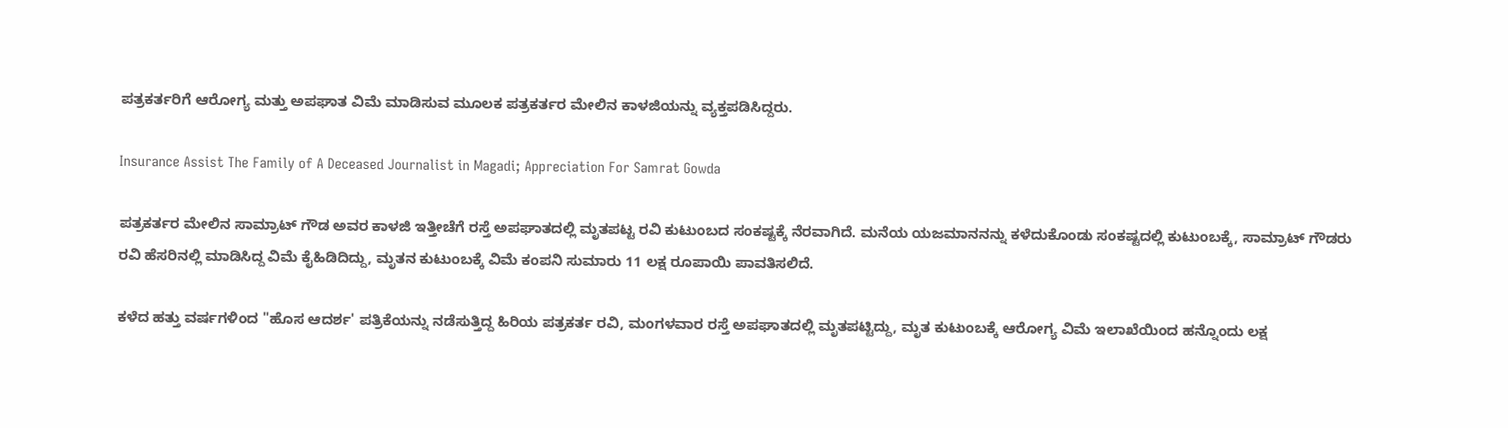ಪತ್ರಕರ್ತರಿಗೆ ಆರೋಗ್ಯ ಮತ್ತು ಅಪಘಾತ ವಿಮೆ ಮಾಡಿಸುವ ಮೂಲಕ ಪತ್ರಕರ್ತರ ಮೇಲಿನ ಕಾಳಜಿಯನ್ನು ವ್ಯಕ್ತಪಡಿಸಿದ್ದರು.

Insurance Assist The Family of A Deceased Journalist in Magadi; Appreciation For Samrat Gowda

ಪತ್ರಕರ್ತರ ಮೇಲಿನ ಸಾಮ್ರಾಟ್ ಗೌಡ ಅವರ ಕಾಳಜಿ ಇತ್ತೀಚೆಗೆ ರಸ್ತೆ ಅಪಘಾತದಲ್ಲಿ ಮೃತಪಟ್ಟ ರವಿ ಕುಟುಂಬದ ಸಂಕಷ್ಟಕ್ಕೆ ನೆರವಾಗಿದೆ. ಮನೆಯ ಯಜಮಾನನನ್ನು ಕಳೆದುಕೊಂಡು ಸಂಕಷ್ಟದಲ್ಲಿ ಕುಟುಂಬಕ್ಕೆ, ಸಾಮ್ರಾಟ್ ಗೌಡರು ರವಿ ಹೆಸರಿನಲ್ಲಿ ಮಾಡಿಸಿದ್ದ ವಿಮೆ ಕೈಹಿಡಿದಿದ್ದು, ಮೃತನ ಕುಟುಂಬಕ್ಕೆ ವಿಮೆ ಕಂಪನಿ ಸುಮಾರು 11 ಲಕ್ಷ ರೂಪಾಯಿ ಪಾವತಿಸಲಿದೆ.

ಕಳೆದ ಹತ್ತು ವರ್ಷಗಳಿಂದ "ಹೊಸ ಆದರ್ಶ' ಪತ್ರಿಕೆಯನ್ನು ನಡೆಸುತ್ತಿದ್ದ ಹಿರಿಯ ಪತ್ರಕರ್ತ ರವಿ, ಮಂಗಳವಾರ ರಸ್ತೆ ಅಪಘಾತದಲ್ಲಿ ಮೃತಪಟ್ಟಿದ್ದು, ಮೃತ ಕುಟುಂಬಕ್ಕೆ ಆರೋಗ್ಯ ವಿಮೆ ಇಲಾಖೆಯಿಂದ ಹನ್ನೊಂದು ಲಕ್ಷ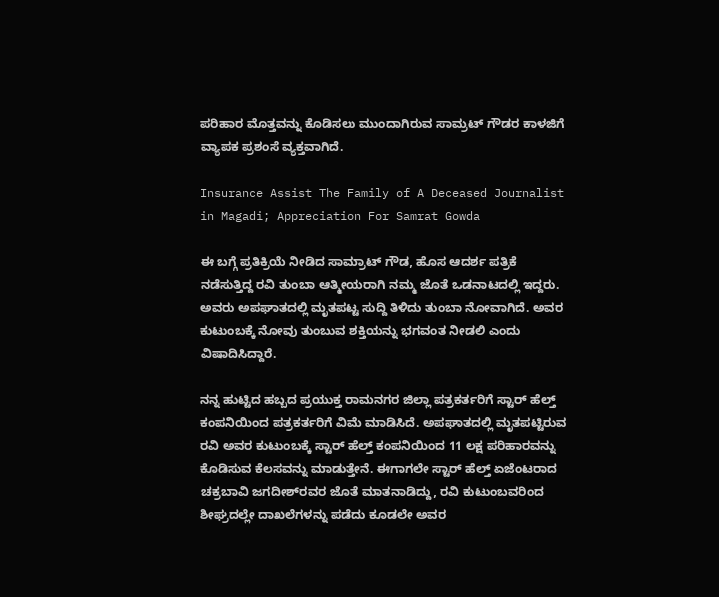ಪರಿಹಾರ ಮೊತ್ತವನ್ನು ಕೊಡಿಸಲು ಮುಂದಾಗಿರುವ ಸಾಮ್ರಟ್ ಗೌಡರ ಕಾಳಜಿಗೆ ವ್ಯಾಪಕ ಪ್ರಶಂಸೆ ವ್ಯಕ್ತವಾಗಿದೆ.

Insurance Assist The Family of A Deceased Journalist in Magadi; Appreciation For Samrat Gowda

ಈ ಬಗ್ಗೆ ಪ್ರತಿಕ್ರಿಯೆ ನೀಡಿದ ಸಾಮ್ರಾಟ್ ಗೌಡ, ಹೊಸ ಆದರ್ಶ ಪತ್ರಿಕೆ ನಡೆಸುತ್ತಿದ್ದ ರವಿ ತುಂಬಾ ಆತ್ಮೀಯರಾಗಿ ನಮ್ಮ ಜೊತೆ ಒಡನಾಟದಲ್ಲಿ ಇದ್ದರು. ಅವರು ಅಪಘಾತದಲ್ಲಿ ಮೃತಪಟ್ಟ ಸುದ್ದಿ ತಿಳಿದು ತುಂಬಾ ನೋವಾಗಿದೆ. ಅವರ ಕುಟುಂಬಕ್ಕೆ ನೋವು ತುಂಬುವ ಶಕ್ತಿಯನ್ನು ಭಗವಂತ ನೀಡಲಿ ಎಂದು ವಿಷಾದಿಸಿದ್ದಾರೆ.

ನನ್ನ ಹುಟ್ಟಿದ ಹಬ್ಬದ ಪ್ರಯುಕ್ತ ರಾಮನಗರ ಜಿಲ್ಲಾ ಪತ್ರಕರ್ತರಿಗೆ ಸ್ಟಾರ್ ಹೆಲ್ತ್ ಕಂಪನಿಯಿಂದ ಪತ್ರಕರ್ತರಿಗೆ ವಿಮೆ ಮಾಡಿಸಿದೆ. ಅಪಘಾತದಲ್ಲಿ ಮೃತಪಟ್ಟಿರುವ ರವಿ ಅವರ ಕುಟುಂಬಕ್ಕೆ ಸ್ಟಾರ್ ಹೆಲ್ತ್ ಕಂಪನಿಯಿಂದ 11 ಲಕ್ಷ ಪರಿಹಾರವನ್ನು ಕೊಡಿಸುವ ಕೆಲಸವನ್ನು ಮಾಡುತ್ತೇನೆ. ಈಗಾಗಲೇ ಸ್ಟಾರ್ ಹೆಲ್ತ್ ಏಜೆಂಟರಾದ ಚಕ್ರಬಾವಿ ಜಗದೀಶ್‌ರವರ ಜೊತೆ ಮಾತನಾಡಿದ್ದು, ರವಿ ಕುಟುಂಬವರಿಂದ ಶೀಘ್ರದಲ್ಲೇ ದಾಖಲೆಗಳನ್ನು ಪಡೆದು ಕೂಡಲೇ ಅವರ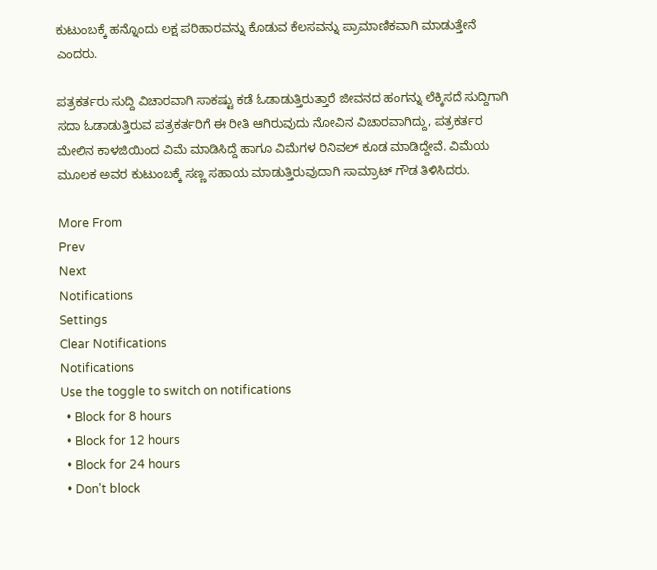ಕುಟುಂಬಕ್ಕೆ ಹನ್ನೊಂದು ಲಕ್ಷ ಪರಿಹಾರವನ್ನು ಕೊಡುವ ಕೆಲಸವನ್ನು ಪ್ರಾಮಾಣಿಕವಾಗಿ ಮಾಡುತ್ತೇನೆ ಎಂದರು.

ಪತ್ರಕರ್ತರು ಸುದ್ದಿ ವಿಚಾರವಾಗಿ ಸಾಕಷ್ಟು ಕಡೆ ಓಡಾಡುತ್ತಿರುತ್ತಾರೆ ಜೀವನದ ಹಂಗನ್ನು ಲೆಕ್ಕಿಸದೆ ಸುದ್ದಿಗಾಗಿ ಸದಾ ಓಡಾಡುತ್ತಿರುವ ಪತ್ರಕರ್ತರಿಗೆ ಈ ರೀತಿ ಆಗಿರುವುದು ನೋವಿನ ವಿಚಾರವಾಗಿದ್ದು, ಪತ್ರಕರ್ತರ ಮೇಲಿನ ಕಾಳಜಿಯಿಂದ ವಿಮೆ ಮಾಡಿಸಿದ್ದೆ ಹಾಗೂ ವಿಮೆಗಳ ರಿನಿವಲ್ ಕೂಡ ಮಾಡಿದ್ದೇವೆ. ವಿಮೆಯ ಮೂಲಕ ಅವರ ಕುಟುಂಬಕ್ಕೆ ಸಣ್ಣ ಸಹಾಯ ಮಾಡುತ್ತಿರುವುದಾಗಿ ಸಾಮ್ರಾಟ್ ಗೌಡ ತಿಳಿಸಿದರು.

More From
Prev
Next
Notifications
Settings
Clear Notifications
Notifications
Use the toggle to switch on notifications
  • Block for 8 hours
  • Block for 12 hours
  • Block for 24 hours
  • Don't block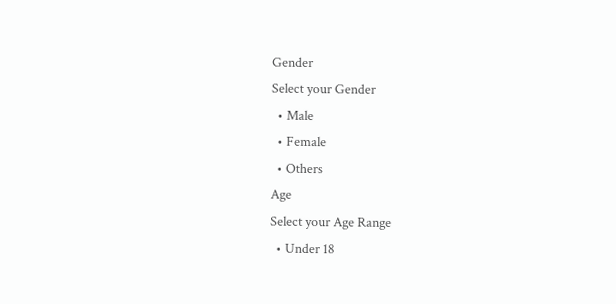Gender
Select your Gender
  • Male
  • Female
  • Others
Age
Select your Age Range
  • Under 18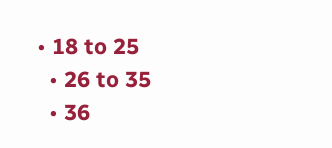• 18 to 25
  • 26 to 35
  • 36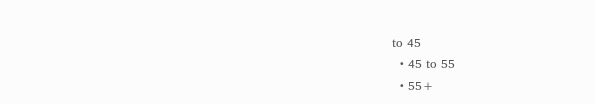to 45
  • 45 to 55
  • 55+